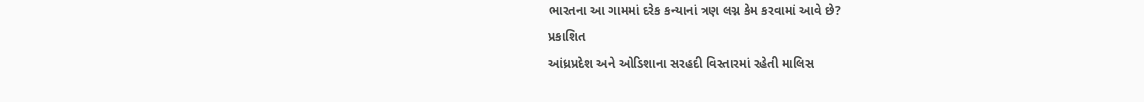ભારતના આ ગામમાં દરેક કન્યાનાં ત્રણ લગ્ન કેમ કરવામાં આવે છે?
પ્રકાશિત
આંધ્રપ્રદેશ અને ઓડિશાના સરહદી વિસ્તારમાં રહેતી માલિસ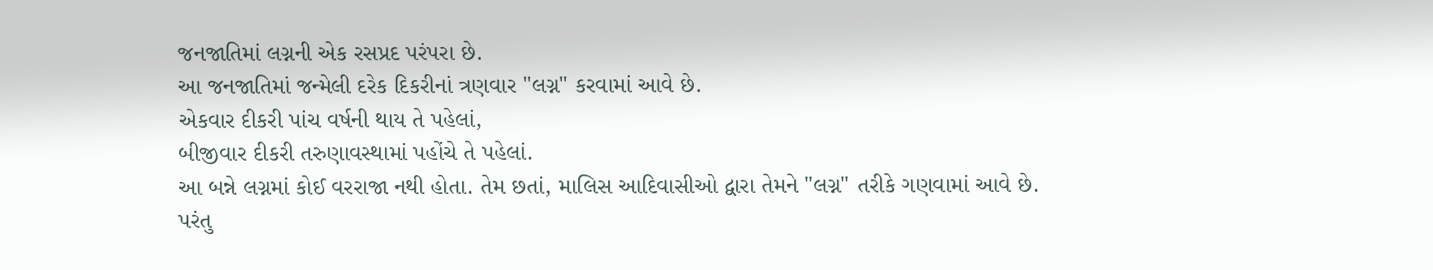જનજાતિમાં લગ્નની એક રસપ્રદ પરંપરા છે.
આ જનજાતિમાં જન્મેલી દરેક દિકરીનાં ત્રણવાર "લગ્ન" કરવામાં આવે છે.
એકવાર દીકરી પાંચ વર્ષની થાય તે પહેલાં,
બીજીવાર દીકરી તરુણાવસ્થામાં પહોંચે તે પહેલાં.
આ બન્ને લગ્નમાં કોઈ વરરાજા નથી હોતા. તેમ છતાં, માલિસ આદિવાસીઓ દ્વારા તેમને "લગ્ન" તરીકે ગણવામાં આવે છે.
પરંતુ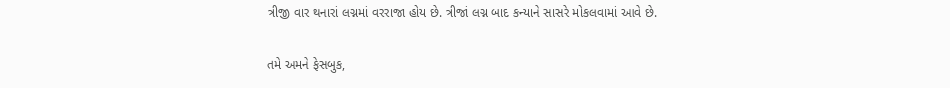ત્રીજી વાર થનારાં લગ્નમાં વરરાજા હોય છે. ત્રીજાં લગ્ન બાદ કન્યાને સાસરે મોકલવામાં આવે છે.

તમે અમને ફેસબુક,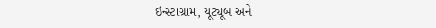ઇન્સ્ટાગ્રામ, યૂટ્યૂબ અને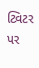ટ્વિટર પર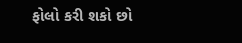ફોલો કરી શકો છો